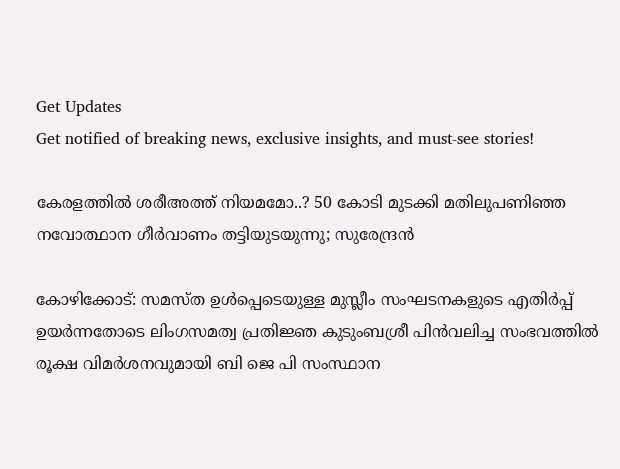Get Updates
Get notified of breaking news, exclusive insights, and must-see stories!

കേരളത്തില്‍ ശരീഅത്ത് നിയമമോ..? 50 കോടി മുടക്കി മതിലുപണിഞ്ഞ നവോത്ഥാന ഗീര്‍വാണം തട്ടിയുടയുന്നു; സുരേന്ദ്രന്‍

കോഴിക്കോട്: സമസ്ത ഉള്‍പ്പെടെയുള്ള മുസ്ലീം സംഘടനകളുടെ എതിര്‍പ്പ് ഉയര്‍ന്നതോടെ ലിംഗസമത്വ പ്രതിജ്ഞ കുടുംബശ്രീ പിന്‍വലിച്ച സംഭവത്തില്‍ രൂക്ഷ വിമര്‍ശനവുമായി ബി ജെ പി സംസ്ഥാന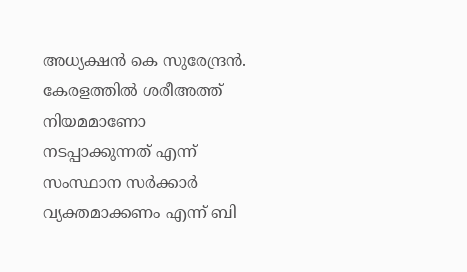അധ്യക്ഷന്‍ കെ സുരേന്ദ്രന്‍. കേരളത്തില്‍ ശരീഅത്ത് നിയമമാണോ നടപ്പാക്കുന്നത് എന്ന് സംസ്ഥാന സര്‍ക്കാര്‍ വ്യക്തമാക്കണം എന്ന് ബി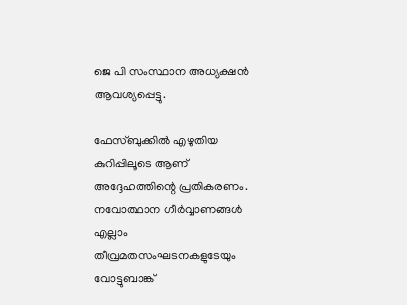ജെ പി സംസ്ഥാന അധ്യക്ഷന്‍ ആവശ്യപ്പെട്ടു.

ഫേസ്ബുക്കില്‍ എഴുതിയ കുറിപ്പിലൂടെ ആണ് അദ്ദേഹത്തിന്റെ പ്രതികരണം. നവോത്ഥാന ഗീര്‍വ്വാണങ്ങള്‍ എല്ലാം തീവ്രമതസംഘടനകളുടേയും വോട്ടുബാങ്ക്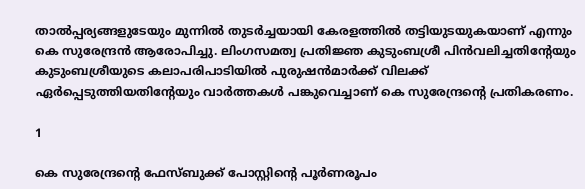താല്‍പ്പര്യങ്ങളുടേയും മുന്നില്‍ തുടര്‍ച്ചയായി കേരളത്തില്‍ തട്ടിയുടയുകയാണ് എന്നും കെ സുരേന്ദ്രന്‍ ആരോപിച്ചു. ലിംഗസമത്വ പ്രതിജ്ഞ കുടുംബശ്രീ പിന്‍വലിച്ചതിന്റേയും കുടുംബശ്രീയുടെ കലാപരിപാടിയില്‍ പുരുഷന്‍മാര്‍ക്ക് വിലക്ക് ഏര്‍പ്പെടുത്തിയതിന്റേയും വാര്‍ത്തകള്‍ പങ്കുവെച്ചാണ് കെ സുരേന്ദ്രന്റെ പ്രതികരണം.

1

കെ സുരേന്ദ്രന്റെ ഫേസ്ബുക്ക് പോസ്റ്റിന്റെ പൂര്‍ണരൂപം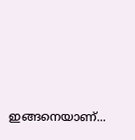ഇങ്ങനെയാണ്...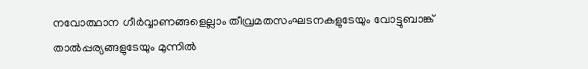നവോത്ഥാന ഗീര്‍വ്വാണങ്ങളെല്ലാം തീവ്രമതസംഘടനകളുടേയും വോട്ടുബാങ്ക് താല്‍പ്പര്യങ്ങളുടേയും മുന്നില്‍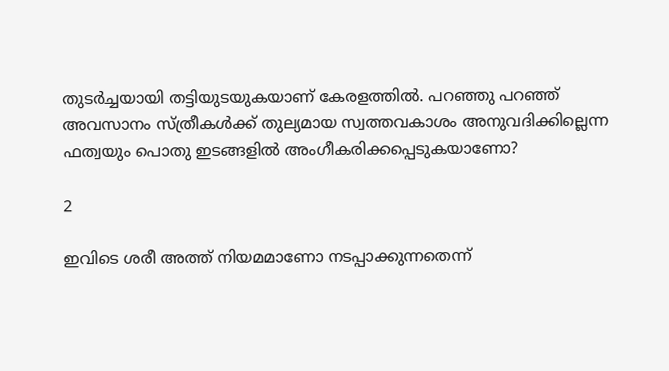തുടര്‍ച്ചയായി തട്ടിയുടയുകയാണ് കേരളത്തില്‍. പറഞ്ഞു പറഞ്ഞ് അവസാനം സ്ത്രീകള്‍ക്ക് തുല്യമായ സ്വത്തവകാശം അനുവദിക്കില്ലെന്ന ഫത്വയും പൊതു ഇടങ്ങളില്‍ അംഗീകരിക്കപ്പെടുകയാണോ?

2

ഇവിടെ ശരീ അത്ത് നിയമമാണോ നടപ്പാക്കുന്നതെന്ന്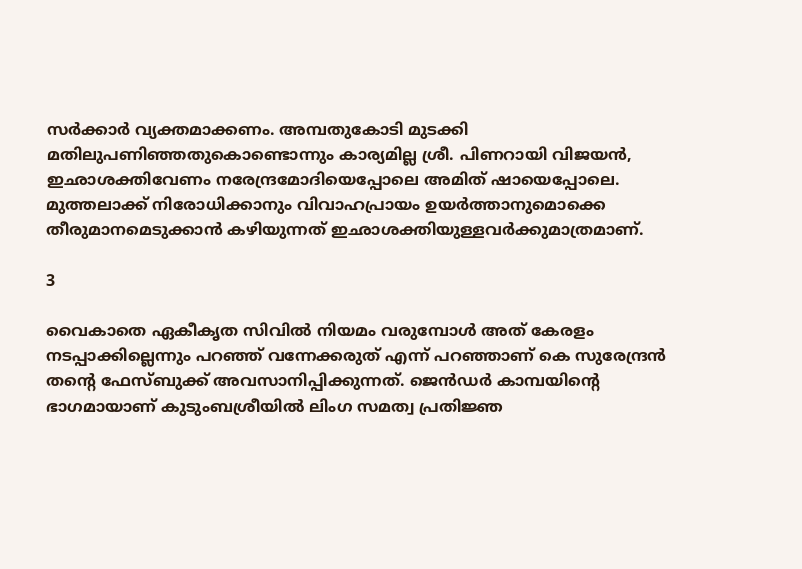സര്‍ക്കാര്‍ വ്യക്തമാക്കണം. അമ്പതുകോടി മുടക്കി മതിലുപണിഞ്ഞതുകൊണ്ടൊന്നും കാര്യമില്ല ശ്രീ. പിണറായി വിജയന്‍, ഇഛാശക്തിവേണം നരേന്ദ്രമോദിയെപ്പോലെ അമിത് ഷായെപ്പോലെ. മുത്തലാക്ക് നിരോധിക്കാനും വിവാഹപ്രായം ഉയര്‍ത്താനുമൊക്കെ തീരുമാനമെടുക്കാന്‍ കഴിയുന്നത് ഇഛാശക്തിയുള്ളവര്‍ക്കുമാത്രമാണ്.

3

വൈകാതെ ഏകീകൃത സിവില്‍ നിയമം വരുമ്പോള്‍ അത് കേരളം നടപ്പാക്കില്ലെന്നും പറഞ്ഞ് വന്നേക്കരുത് എന്ന് പറഞ്ഞാണ് കെ സുരേന്ദ്രന്‍ തന്റെ ഫേസ്ബുക്ക് അവസാനിപ്പിക്കുന്നത്. ജെന്‍ഡര്‍ കാമ്പയിന്റെ ഭാഗമായാണ് കുടുംബശ്രീയില്‍ ലിംഗ സമത്വ പ്രതിജ്ഞ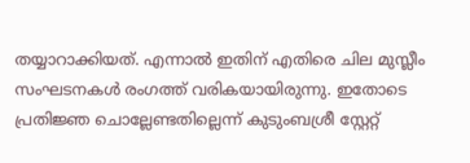തയ്യാറാക്കിയത്. എന്നാല്‍ ഇതിന് എതിരെ ചില മുസ്ലീം സംഘടനകള്‍ രംഗത്ത് വരികയായിരുന്നു. ഇതോടെ പ്രതിജ്ഞ ചൊല്ലേണ്ടതില്ലെന്ന് കുടുംബശ്രീ സ്റ്റേറ്റ്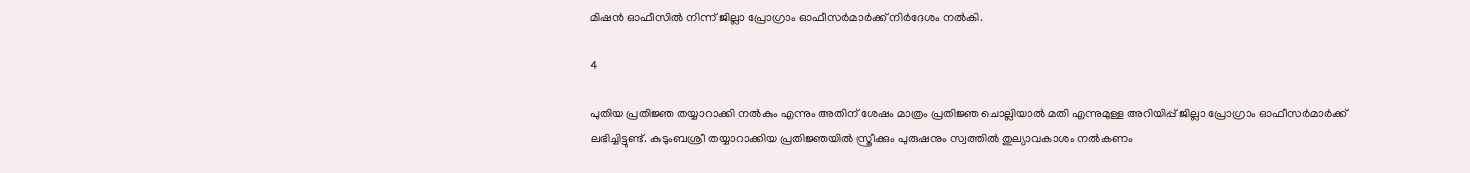മിഷന്‍ ഓഫീസില്‍ നിന്ന് ജില്ലാ പ്രോഗ്രാം ഓഫീസര്‍മാര്‍ക്ക് നിര്‍ദേശം നല്‍കി.

4

പുതിയ പ്രതിജ്ഞ തയ്യാറാക്കി നല്‍കും എന്നും അതിന് ശേഷം മാത്രം പ്രതിജ്ഞ ചൊല്ലിയാല്‍ മതി എന്നുമുള്ള അറിയിപ്പ് ജില്ലാ പ്രോഗ്രാം ഓഫീസര്‍മാര്‍ക്ക് ലഭിച്ചിട്ടുണ്ട്. കുടുംബശ്രീ തയ്യാറാക്കിയ പ്രതിജ്ഞയില്‍ സ്ത്രീക്കും പുരുഷനും സ്വത്തില്‍ തുല്യാവകാശം നല്‍കണം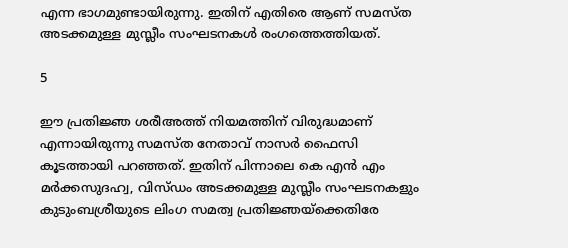എന്ന ഭാഗമുണ്ടായിരുന്നു. ഇതിന് എതിരെ ആണ് സമസ്ത അടക്കമുള്ള മുസ്ലീം സംഘടനകള്‍ രംഗത്തെത്തിയത്.

5

ഈ പ്രതിജ്ഞ ശരീഅത്ത് നിയമത്തിന് വിരുദ്ധമാണ് എന്നായിരുന്നു സമസ്ത നേതാവ് നാസര്‍ ഫൈസി കൂടത്തായി പറഞ്ഞത്. ഇതിന് പിന്നാലെ കെ എന്‍ എം മര്‍ക്കസുദഹ്വ, വിസ്ഡം അടക്കമുള്ള മുസ്ലീം സംഘടനകളും കുടുംബശ്രീയുടെ ലിംഗ സമത്വ പ്രതിജ്ഞയ്ക്കെതിരേ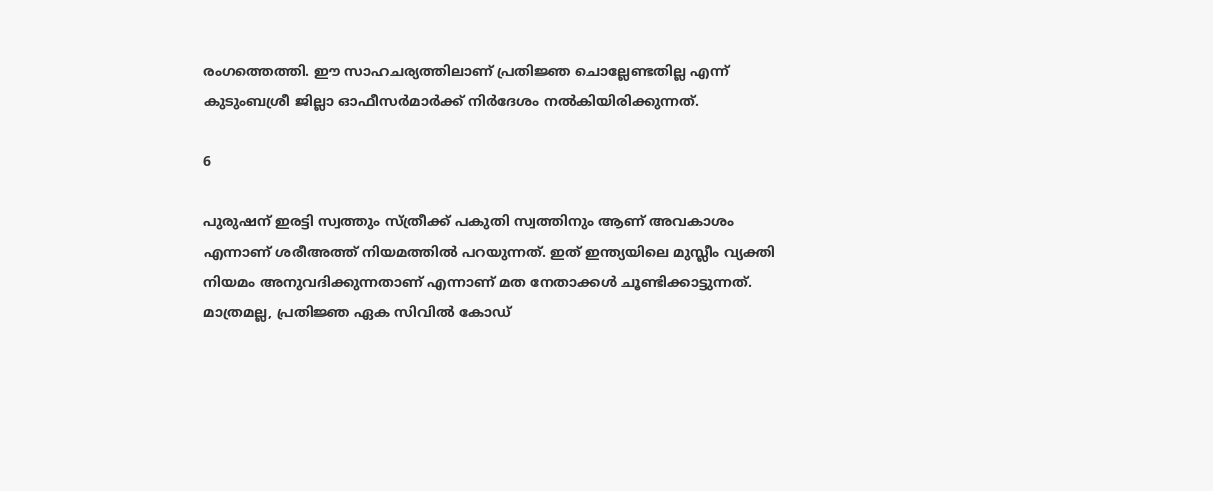രംഗത്തെത്തി. ഈ സാഹചര്യത്തിലാണ് പ്രതിജ്ഞ ചൊല്ലേണ്ടതില്ല എന്ന് കുടുംബശ്രീ ജില്ലാ ഓഫീസര്‍മാര്‍ക്ക് നിര്‍ദേശം നല്‍കിയിരിക്കുന്നത്.

6

പുരുഷന് ഇരട്ടി സ്വത്തും സ്ത്രീക്ക് പകുതി സ്വത്തിനും ആണ് അവകാശം എന്നാണ് ശരീഅത്ത് നിയമത്തില്‍ പറയുന്നത്. ഇത് ഇന്ത്യയിലെ മുസ്ലീം വ്യക്തി നിയമം അനുവദിക്കുന്നതാണ് എന്നാണ് മത നേതാക്കള്‍ ചൂണ്ടിക്കാട്ടുന്നത്. മാത്രമല്ല, പ്രതിജ്ഞ ഏക സിവില്‍ കോഡ്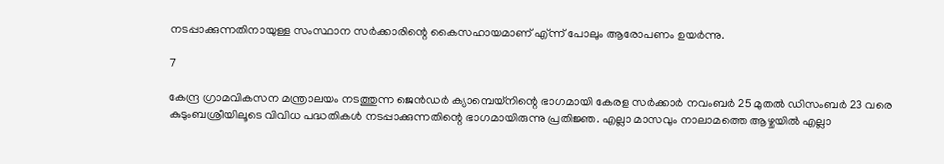നടപ്പാക്കുന്നതിനായുള്ള സംസ്ഥാന സര്‍ക്കാരിന്റെ കൈസഹായമാണ് എ്ന്ന് പോലും ആരോപണം ഉയര്‍ന്നു.

7

കേന്ദ്ര ഗ്രാമവികസന മന്ത്രാലയം നടത്തുന്ന ജെന്‍ഡര്‍ ക്യാമ്പെയ്‌നിന്റെ ഭാഗമായി കേരള സര്‍ക്കാര്‍ നവംബര്‍ 25 മുതല്‍ ഡിസംബര്‍ 23 വരെ കുടുംബശ്രീയിലൂടെ വിവിധ പദ്ധതികള്‍ നടപ്പാക്കുന്നതിന്റെ ഭാഗമായിരുന്നു പ്രതിജ്ഞ. എല്ലാ മാസവും നാലാമത്തെ ആഴ്ചയില്‍ എല്ലാ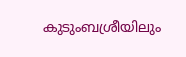കുടുംബശ്രീയിലും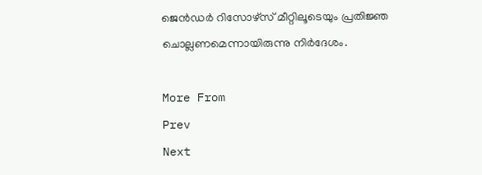ജെന്‍ഡര്‍ റിസോഴ്‌സ് മീറ്റിലൂടെയും പ്രതിജ്ഞ ചൊല്ലണമെന്നായിരുന്നു നിര്‍ദേശം.

More From
Prev
Next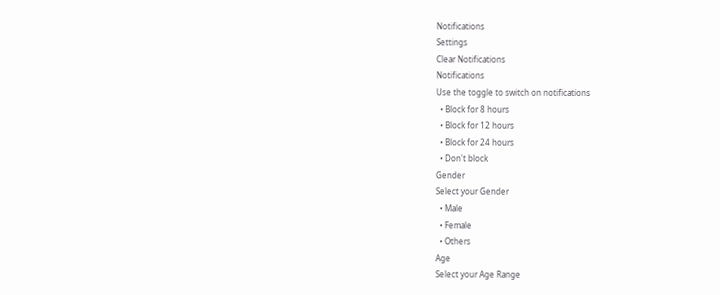Notifications
Settings
Clear Notifications
Notifications
Use the toggle to switch on notifications
  • Block for 8 hours
  • Block for 12 hours
  • Block for 24 hours
  • Don't block
Gender
Select your Gender
  • Male
  • Female
  • Others
Age
Select your Age Range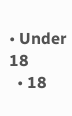• Under 18
  • 18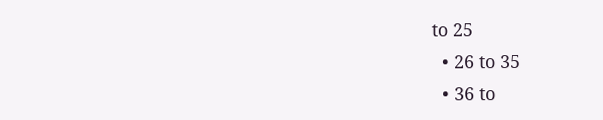to 25
  • 26 to 35
  • 36 to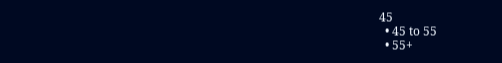45
  • 45 to 55
  • 55+